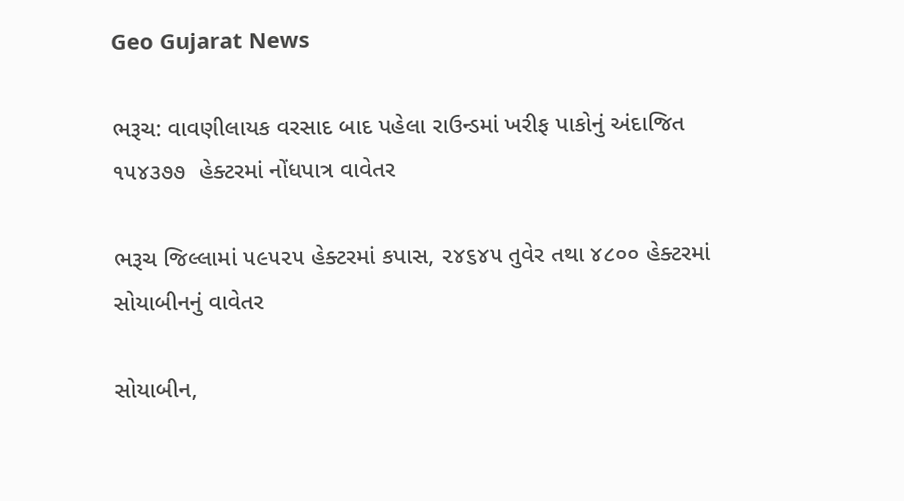Geo Gujarat News

ભરૂચ: વાવણીલાયક વરસાદ બાદ પહેલા રાઉન્ડમાં ખરીફ પાકોનું અંદાજિત ૧૫૪૩૭૭  હેક્ટરમાં નોંધપાત્ર વાવેતર

ભરૂચ જિલ્લામાં ૫૯૫૨૫ હેક્ટરમાં કપાસ, ૨૪૬૪૫ તુવેર તથા ૪૮૦૦ હેક્ટરમાં સોયાબીનનું વાવેતર

સોયાબીન,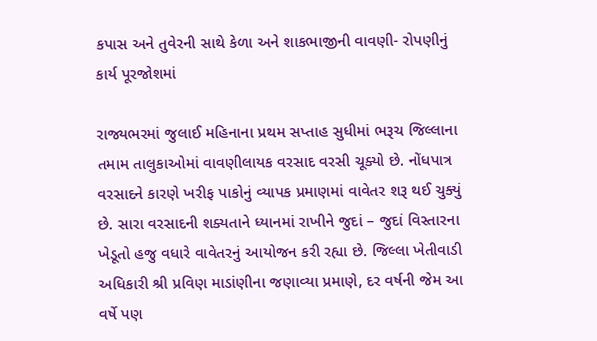કપાસ અને તુવેરની સાથે કેળા અને શાકભાજીની વાવણી- રોપણીનું કાર્ય પૂરજોશમાં

રાજ્યભરમાં જુલાઈ મહિનાના પ્રથમ સપ્તાહ સુધીમાં ભરૂચ જિલ્લાના તમામ તાલુકાઓમાં વાવણીલાયક વરસાદ વરસી ચૂક્યો છે. નોંધપાત્ર વરસાદને કારણે ખરીફ પાકોનું વ્યાપક પ્રમાણમાં વાવેતર શરૂ થઈ ચુક્યું છે. સારા વરસાદની શક્યતાને ધ્યાનમાં રાખીને જુદાં – જુદાં વિસ્તારના ખેડૂતો હજુ વધારે વાવેતરનું આયોજન કરી રહ્યા છે. જિલ્લા ખેતીવાડી અધિકારી શ્રી પ્રવિણ માડાંણીના જણાવ્યા પ્રમાણે, દર વર્ષની જેમ આ વર્ષે પણ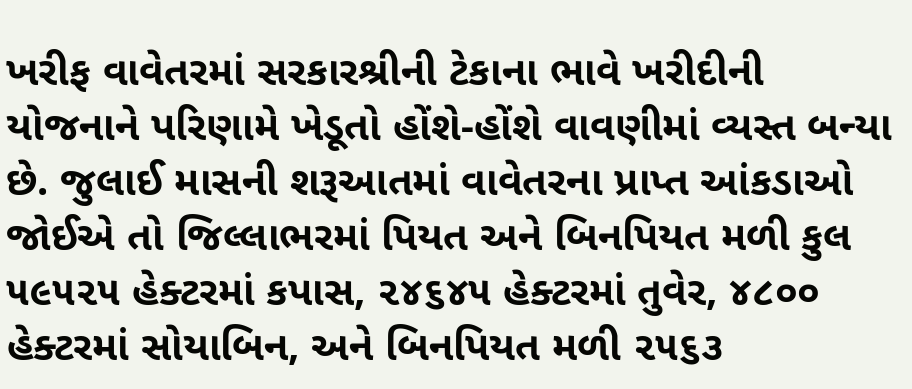ખરીફ વાવેતરમાં સરકારશ્રીની ટેકાના ભાવે ખરીદીની યોજનાને પરિણામે ખેડૂતો હોંશે-હોંશે વાવણીમાં વ્યસ્ત બન્યા છે. જુલાઈ માસની શરૂઆતમાં વાવેતરના પ્રાપ્ત આંકડાઓ જોઈએ તો જિલ્લાભરમાં પિયત અને બિનપિયત મળી કુલ ૫૯૫૨૫ હેક્ટરમાં કપાસ, ૨૪૬૪૫ હેક્ટરમાં તુવેર, ૪૮૦૦ હેક્ટરમાં સોયાબિન, અને બિનપિયત મળી ૨૫૬૩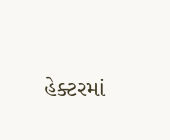હેક્ટરમાં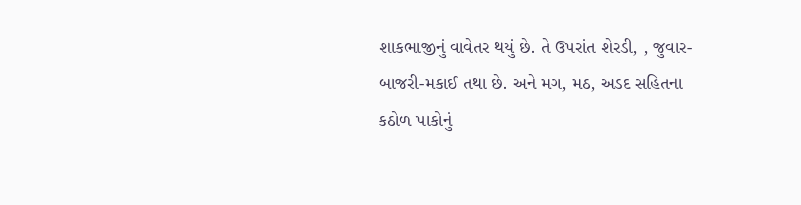શાકભાજીનું વાવેતર થયું છે. તે ઉપરાંત શેરડી, , જુવાર-બાજરી-મકાઈ તથા છે. અને મગ, મઠ, અડદ સહિતના કઠોળ પાકોનું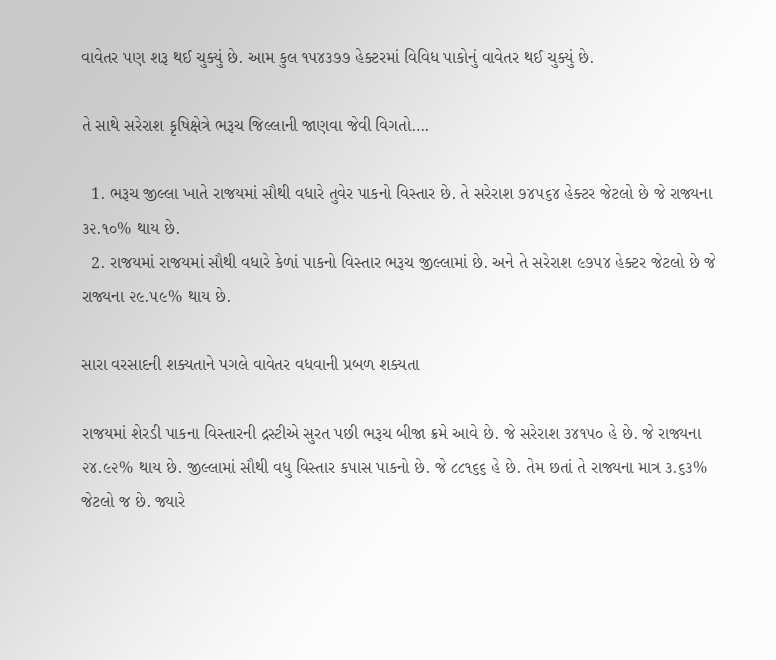વાવેતર પણ શરૂ થઈ ચુક્યું છે. આમ કુલ ૧૫૪૩૭૭ હેક્ટરમાં વિવિધ પાકોનું વાવેતર થઈ ચુક્યું છે.

તે સાથે સરેરાશ કૃષિક્ષેત્રે ભરૂચ જિલ્લાની જાણવા જેવી વિગતો….

  1. ભરૂચ જીલ્લા ખાતે રાજયમાં સૌથી વધારે તુવેર પાકનો વિસ્તાર છે. તે સરેરાશ ૭૪૫૬૪ હેક્ટર જેટલો છે જે રાજ્યના ૩૨.૧૦% થાય છે.
  2. રાજયમાં રાજયમાં સૌથી વધારે કેળાં પાકનો વિસ્તાર ભરૂચ જીલ્લામાં છે. અને તે સરેરાશ ૯૭૫૪ હેક્ટર જેટલો છે જે રાજ્યના ૨૯.૫૯% થાય છે.

સારા વરસાદની શક્યતાને પગલે વાવેતર વધવાની પ્રબળ શક્યતા

રાજયમાં શેરડી પાકના વિસ્તારની દ્રસ્ટીએ સુરત પછી ભરૂચ બીજા ક્રમે આવે છે. જે સરેરાશ ૩૪૧૫૦ હે છે. જે રાજ્યના ૨૪.૯૨% થાય છે. જીલ્લામાં સૌથી વધુ વિસ્તાર કપાસ પાકનો છે. જે ૮૮૧૬૬ હે છે. તેમ છતાં તે રાજ્યના માત્ર ૩.૬૩% જેટલો જ છે. જ્યારે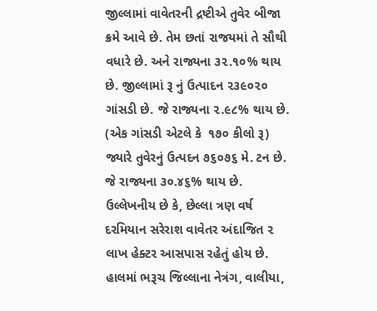જીલ્લામાં વાવેતરની દ્રષ્ટીએ તુવેર બીજા ક્રમે આવે છે. તેમ છતાં રાજયમાં તે સૌથી વધારે છે. અને રાજ્યના ૩૨.૧૦% થાય છે. જીલ્લામાં રૂ નું ઉત્પાદન ૨૩૯૦૨૦ ગાંસડી છે. જે રાજ્યના ૨.૯૮% થાય છે. (એક ગાંસડી એટલે કે  ૧૭૦ કીલો રૂ) જ્યારે તુવેરનું ઉત્પદન ૭૬૦૭૬ મે. ટન છે. જે રાજ્યના ૩૦.૪૬% થાય છે.  ઉલ્લેખનીય છે કે, છેલ્લા ત્રણ વર્ષ દરમિયાન સરેરાશ વાવેતર અંદાજિત ૨ લાખ હેક્ટર આસપાસ રહેતું હોય છે. હાલમાં ભરૂચ જિલ્લાના નેત્રંગ, વાલીયા,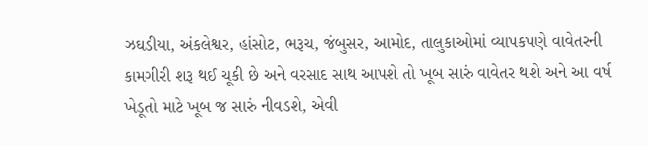ઝઘડીયા, અંકલેશ્વર, હાંસોટ, ભરૂચ, જંબુસર, આમોદ, તાલુકાઓમાં વ્યાપકપણે વાવેતરની કામગીરી શરૂ થઈ ચૂકી છે અને વરસાદ સાથ આપશે તો ખૂબ સારું વાવેતર થશે અને આ વર્ષ ખેડૂતો માટે ખૂબ જ સારું નીવડશે, એવી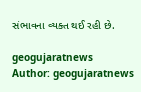સંભાવના વ્યક્ત થઈ રહી છે.

geogujaratnews
Author: geogujaratnews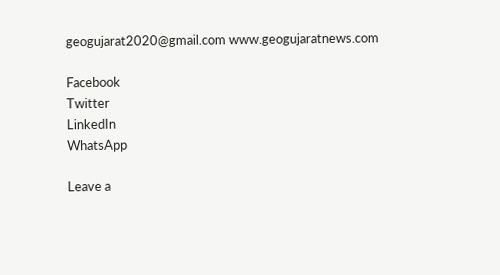geogujarat2020@gmail.com www.geogujaratnews.com

Facebook
Twitter
LinkedIn
WhatsApp

Leave a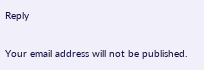Reply

Your email address will not be published.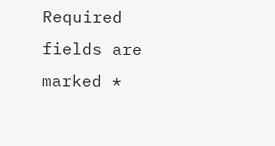Required fields are marked *